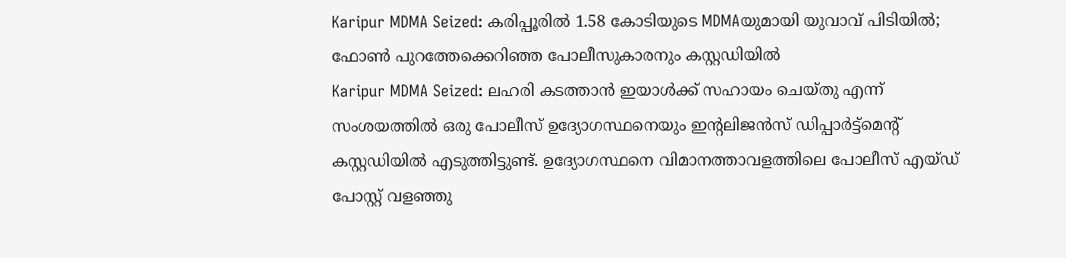Karipur MDMA Seized: കരിപ്പൂരിൽ 1.58 കോടിയുടെ MDMAയുമായി യുവാവ് പിടിയിൽ; ഫോൺ പുറത്തേക്കെറിഞ്ഞ പോലീസുകാരനും കസ്റ്റഡിയിൽ
Karipur MDMA Seized: ലഹരി കടത്താൻ ഇയാൾക്ക് സഹായം ചെയ്തു എന്ന് സംശയത്തിൽ ഒരു പോലീസ് ഉദ്യോഗസ്ഥനെയും ഇന്റലിജൻസ് ഡിപ്പാർട്ട്മെന്റ് കസ്റ്റഡിയിൽ എടുത്തിട്ടുണ്ട്. ഉദ്യോഗസ്ഥനെ വിമാനത്താവളത്തിലെ പോലീസ് എയ്ഡ് പോസ്റ്റ് വളഞ്ഞു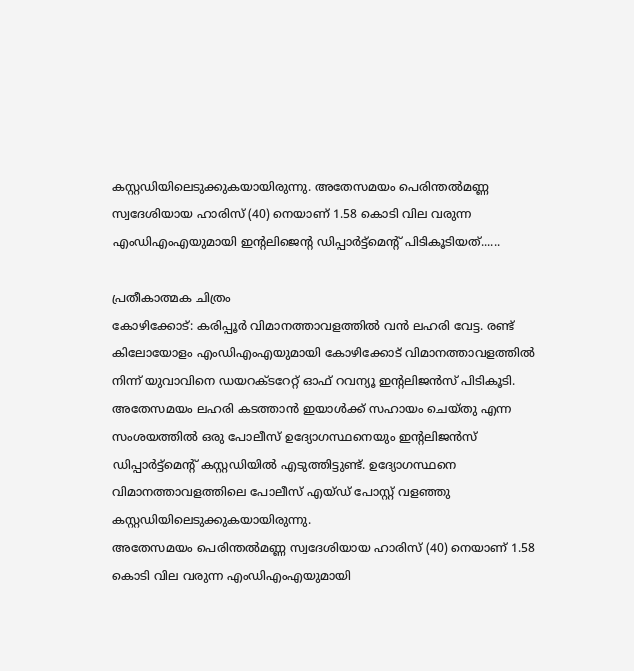കസ്റ്റഡിയിലെടുക്കുകയായിരുന്നു. അതേസമയം പെരിന്തൽമണ്ണ സ്വദേശിയായ ഹാരിസ് (40) നെയാണ് 1.58 കൊടി വില വരുന്ന എംഡിഎംഎയുമായി ഇന്റലിജെന്റ ഡിപ്പാർട്ട്മെന്റ് പിടികൂടിയത്......

പ്രതീകാത്മക ചിത്രം
കോഴിക്കോട്: കരിപ്പൂർ വിമാനത്താവളത്തിൽ വൻ ലഹരി വേട്ട. രണ്ട് കിലോയോളം എംഡിഎംഎയുമായി കോഴിക്കോട് വിമാനത്താവളത്തിൽ നിന്ന് യുവാവിനെ ഡയറക്ടറേറ്റ് ഓഫ് റവന്യൂ ഇന്റലിജൻസ് പിടികൂടി. അതേസമയം ലഹരി കടത്താൻ ഇയാൾക്ക് സഹായം ചെയ്തു എന്ന സംശയത്തിൽ ഒരു പോലീസ് ഉദ്യോഗസ്ഥനെയും ഇന്റലിജൻസ് ഡിപ്പാർട്ട്മെന്റ് കസ്റ്റഡിയിൽ എടുത്തിട്ടുണ്ട്. ഉദ്യോഗസ്ഥനെ വിമാനത്താവളത്തിലെ പോലീസ് എയ്ഡ് പോസ്റ്റ് വളഞ്ഞു കസ്റ്റഡിയിലെടുക്കുകയായിരുന്നു.
അതേസമയം പെരിന്തൽമണ്ണ സ്വദേശിയായ ഹാരിസ് (40) നെയാണ് 1.58 കൊടി വില വരുന്ന എംഡിഎംഎയുമായി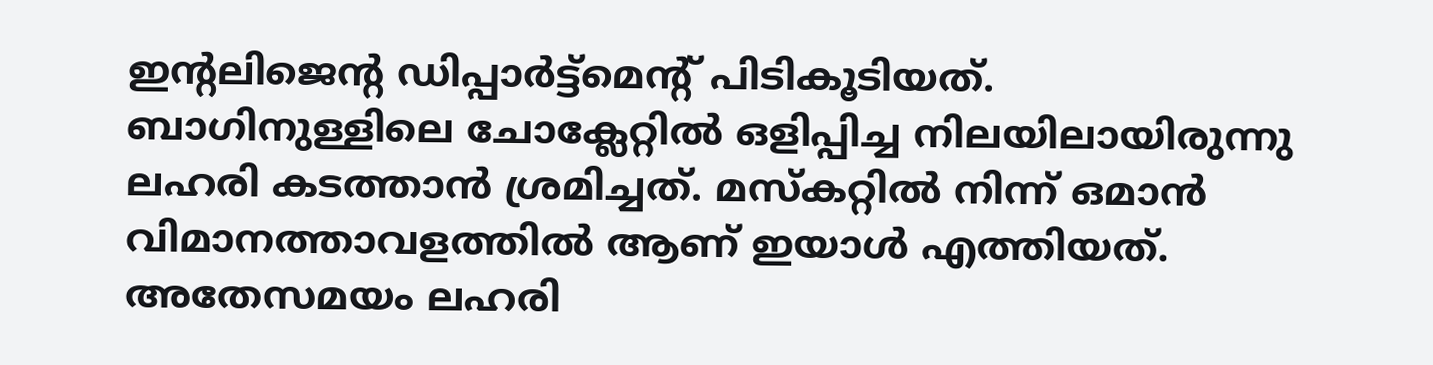ഇന്റലിജെന്റ ഡിപ്പാർട്ട്മെന്റ് പിടികൂടിയത്. ബാഗിനുള്ളിലെ ചോക്ലേറ്റിൽ ഒളിപ്പിച്ച നിലയിലായിരുന്നു ലഹരി കടത്താൻ ശ്രമിച്ചത്. മസ്കറ്റിൽ നിന്ന് ഒമാൻ വിമാനത്താവളത്തിൽ ആണ് ഇയാൾ എത്തിയത്. അതേസമയം ലഹരി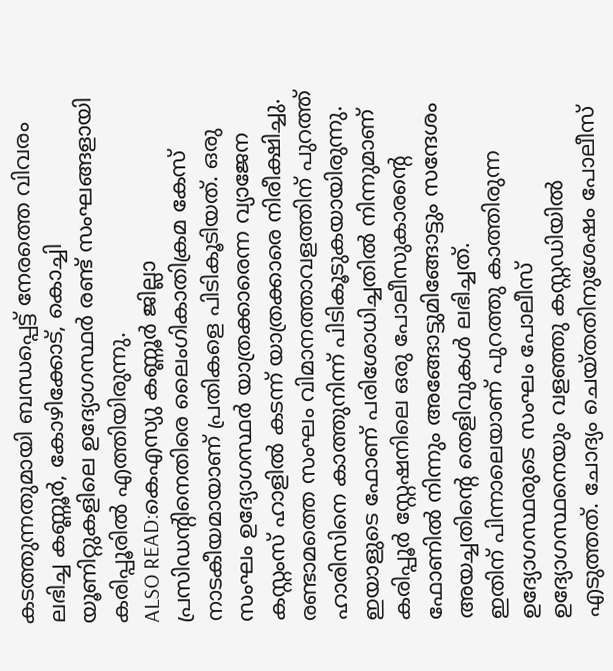കടത്തുന്നതുമായി ബന്ധപ്പെട്ട് നേരത്തെ വിവരം ലഭിച്ച കണ്ണൂർ, കോഴിക്കോട്, കൊച്ചി യൂണിറ്റുകളിലെ ഉദ്യോഗസ്ഥർ രണ്ട് സംഘങ്ങളായി കരിപ്പൂരിൽ എത്തിയിരുന്നു.
ALSO READ:കെഎസ്യു കണ്ണൂർ ജില്ലാ പ്രസിഡന്റിനെതിരെ ലൈംഗികാതിക്രമ കേസ്
നാടകീയമായാണ് പ്രതികളെ പിടികൂടിയത്. ഒരു സംഘം ഉദ്യോഗസ്ഥർ യാത്രക്കാരെന്ന വ്യാജേന കസ്റ്റംസ് ഹാളിൽ കടന്ന് യാത്രക്കാരെ നിരീക്ഷിച്ചു. രണ്ടാമത്തെ സംഘം വിമാനത്താവളത്തിന് പുറത്ത് ഹാരിസിനെ കാത്തുനിന്ന് പിടികൂടുകയായിരുന്നു. ഇയാളുടെ ഫോണ് പരിശോധിച്ചതിൽ നിന്നുമാണ് കരിപ്പൂർ സ്റ്റേഷനിലെ ഒരു പോലീസുകാരന്റെ ഫോണിൽ നിന്നും അങ്ങോട്ടുമിങ്ങോട്ടും സന്ദേശം അയച്ചതിന്റെ തെളിവുകൾ ലഭിച്ചത്.
ഇതിന് പിന്നാലെയാണ് പുറത്തു കാത്തിരുന്ന ഉദ്യോഗസ്ഥരുടെ സംഘം പോലീസ് ഉദ്യോഗസ്ഥനെയും വളഞ്ഞു കസ്റ്റഡിയിൽ എടുത്തത്. ചോദ്യം ചെയ്തതിനുശേഷം പോലീസ്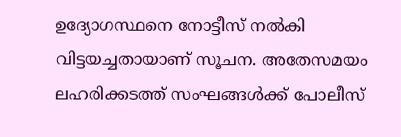ഉദ്യോഗസ്ഥനെ നോട്ടീസ് നൽകി വിട്ടയച്ചതായാണ് സൂചന. അതേസമയം ലഹരിക്കടത്ത് സംഘങ്ങൾക്ക് പോലീസ്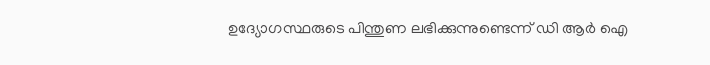ഉദ്യോഗസ്ഥരുടെ പിന്തുണ ലഭിക്കുന്നുണ്ടെന്ന് ഡി ആർ ഐ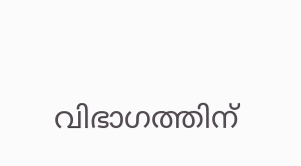വിഭാഗത്തിന്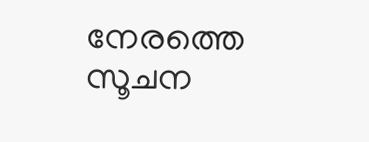നേരത്തെ സൂചന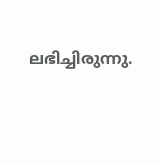ലഭിച്ചിരുന്നു.